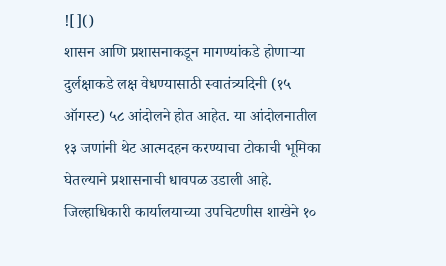![]()
शासन आणि प्रशासनाकडून मागण्यांकडे होणाऱ्या दुर्लक्षाकडे लक्ष वेधण्यासाठी स्वातंत्र्यदिनी (१५ ऑगस्ट) ५८ आंदोलने होत आहेत. या आंदोलनातील १३ जणांनी थेट आत्मदहन करण्याचा टोकाची भूमिका घेतल्याने प्रशासनाची धावपळ उडाली आहे. जिल्हाधिकारी कार्यालयाच्या उपचिटणीस शाखेने १०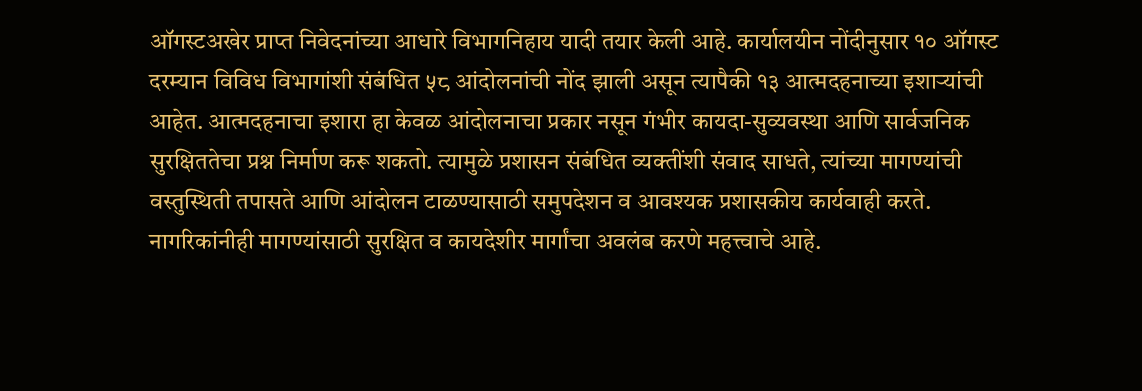ऑगस्टअखेर प्राप्त निवेदनांच्या आधारे विभागनिहाय यादी तयार केली आहे. कार्यालयीन नोंदीनुसार १० ऑगस्ट दरम्यान विविध विभागांशी संबंधित ५८ आंदोलनांची नोंद झाली असून त्यापैकी १३ आत्मदहनाच्या इशाऱ्यांची आहेत. आत्मदहनाचा इशारा हा केवळ आंदोलनाचा प्रकार नसून गंभीर कायदा-सुव्यवस्था आणि सार्वजनिक सुरक्षिततेचा प्रश्न निर्माण करू शकतो. त्यामुळे प्रशासन संबंधित व्यक्तींशी संवाद साधते, त्यांच्या मागण्यांची वस्तुस्थिती तपासते आणि आंदोलन टाळण्यासाठी समुपदेशन व आवश्यक प्रशासकीय कार्यवाही करते. नागरिकांनीही मागण्यांसाठी सुरक्षित व कायदेशीर मार्गांचा अवलंब करणे महत्त्वाचे आहे.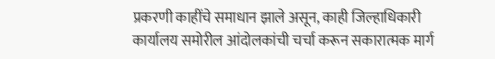प्रकरणी काहींचे समाधान झाले असून, काही जिल्हाधिकारी कार्यालय समोरील आंदोलकांची चर्चा करून सकारात्मक मार्ग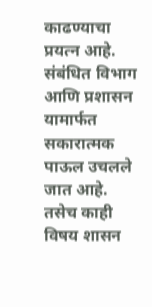काढण्याचा प्रयत्न आहे. संबंधित विभाग आणि प्रशासन यामार्फत सकारात्मक पाऊल उचलले जात आहे. तसेच काही विषय शासन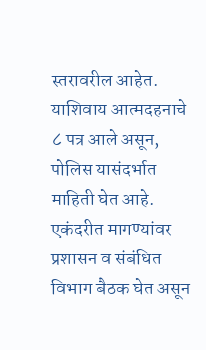स्तरावरील आहेत. याशिवाय आत्मदहनाचे ८ पत्र आले असून, पोलिस यासंदर्भात माहिती घेत आहे. एकंदरीत मागण्यांवर प्रशासन व संबंधित विभाग बैठक घेत असून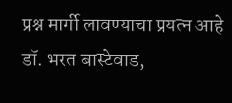प्रश्न मार्गी लावण्याचा प्रयत्न आहे डॉ. भरत बास्टेवाड,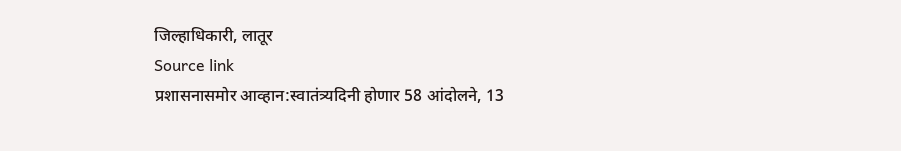जिल्हाधिकारी, लातूर
Source link
प्रशासनासमोर आव्हान:स्वातंत्र्यदिनी होणार 58 आंदोलने, 13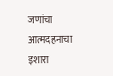जणांचा आत्मदहनाचा इशारा